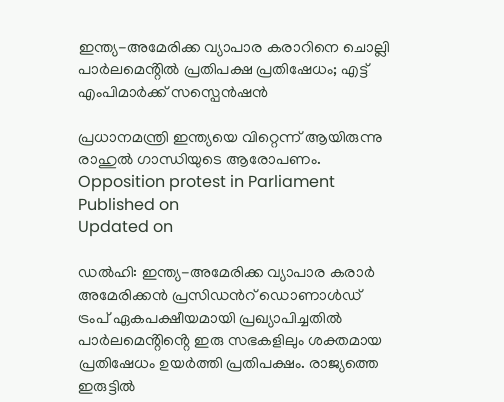ഇന്ത്യ-അമേരിക്ക വ്യാപാര കരാറിനെ ചൊല്ലി പാർലമെൻ്റിൽ പ്രതിപക്ഷ പ്രതിഷേധം; എട്ട് എംപിമാർക്ക് സസ്പെൻഷൻ

പ്രധാനമന്ത്രി ഇന്ത്യയെ വിറ്റെന്ന് ആയിരുന്നു രാഹുൽ ഗാന്ധിയുടെ ആരോപണം.
Opposition protest in Parliament
Published on
Updated on

ഡൽഹി: ഇന്ത്യ-അമേരിക്ക വ്യാപാര കരാർ അമേരിക്കന്‍ പ്രസിഡന്‍റ് ഡൊണാൾഡ് ട്രംപ് ഏകപക്ഷീയമായി പ്രഖ്യാപിച്ചതിൽ പാർലമെൻ്റിൻ്റെ ഇരു സഭകളിലും ശക്തമായ പ്രതിഷേധം ഉയർത്തി പ്രതിപക്ഷം. രാജ്യത്തെ ഇരുട്ടിൽ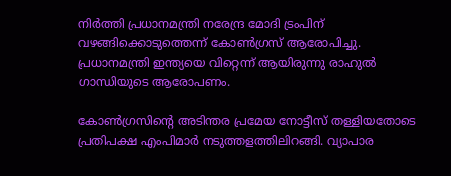നിർത്തി പ്രധാനമന്ത്രി നരേന്ദ്ര മോദി ട്രംപിന് വഴങ്ങിക്കൊടുത്തെന്ന് കോൺഗ്രസ് ആരോപിച്ചു. പ്രധാനമന്ത്രി ഇന്ത്യയെ വിറ്റെന്ന് ആയിരുന്നു രാഹുൽ ഗാന്ധിയുടെ ആരോപണം.

കോൺഗ്രസിൻ്റെ അടിന്തര പ്രമേയ നോട്ടീസ് തള്ളിയതോടെ പ്രതിപക്ഷ എംപിമാർ നടുത്തളത്തിലിറങ്ങി. വ്യാപാര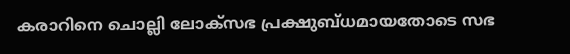കരാറിനെ ചൊല്ലി ലോക്സഭ പ്രക്ഷുബ്ധമായതോടെ സഭ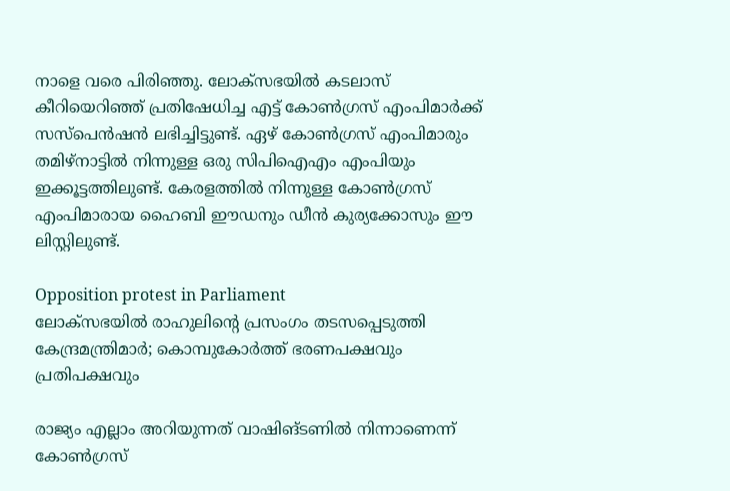നാളെ വരെ പിരിഞ്ഞു. ലോക്‌സഭയിൽ കടലാസ് കീറിയെറിഞ്ഞ് പ്രതിഷേധിച്ച എട്ട് കോൺഗ്രസ് എംപിമാർക്ക് സസ്പെൻഷൻ ലഭിച്ചിട്ടുണ്ട്. ഏഴ് കോൺഗ്രസ് എംപിമാരും തമിഴ്നാട്ടിൽ നിന്നുള്ള ഒരു സിപിഐഎം എംപിയും ഇക്കൂട്ടത്തിലുണ്ട്. കേരളത്തിൽ നിന്നുള്ള കോൺഗ്രസ് എംപിമാരായ ഹൈബി ഈഡനും ഡീൻ കുര്യക്കോസും ഈ ലിസ്റ്റിലുണ്ട്.

Opposition protest in Parliament
ലോക്സഭയിൽ രാഹുലിൻ്റെ പ്രസംഗം തടസപ്പെടുത്തി കേന്ദ്രമന്ത്രിമാർ; കൊമ്പുകോർത്ത് ഭരണപക്ഷവും പ്രതിപക്ഷവും

രാജ്യം എല്ലാം അറിയുന്നത് വാഷിങ്ടണിൽ നിന്നാണെന്ന് കോണ്‍ഗ്രസ്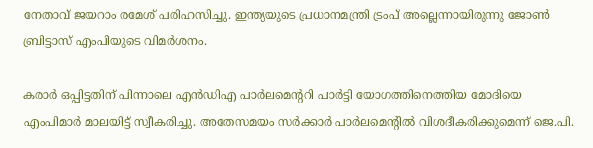നേതാവ് ജയറാം രമേശ് പരിഹസിച്ചു. ഇന്ത്യയുടെ പ്രധാനമന്ത്രി ട്രംപ് അല്ലെന്നായിരുന്നു ജോണ്‍ ബ്രിട്ടാസ് എംപിയുടെ വിമര്‍ശനം.

കരാര്‍ ഒപ്പിട്ടതിന് പിന്നാലെ എൻഡിഎ പാർലമെൻ്ററി പാർട്ടി യോഗത്തിനെത്തിയ മോദിയെ എംപിമാര്‍ മാലയിട്ട് സ്വീകരിച്ചു. അതേസമയം സർക്കാർ പാർലമെൻ്റിൽ വിശദീകരിക്കുമെന്ന് ജെ.പി.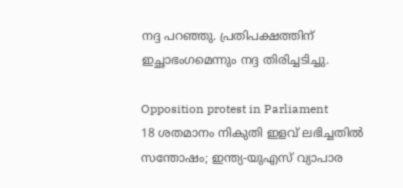നദ്ദ പറഞ്ഞു. പ്രതിപക്ഷത്തിന് ഇച്ഛാഭംഗമെന്നും നദ്ദ തിരിച്ചടിച്ചു.

Opposition protest in Parliament
18 ശതമാനം നികുതി ഇളവ് ലഭിച്ചതില്‍ സന്തോഷം; ഇന്ത്യ-യുഎസ് വ്യാപാര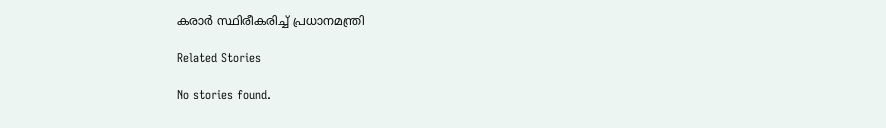കരാര്‍ സ്ഥിരീകരിച്ച് പ്രധാനമന്ത്രി

Related Stories

No stories found.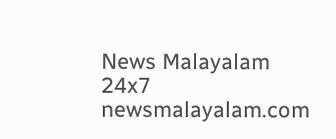News Malayalam 24x7
newsmalayalam.com